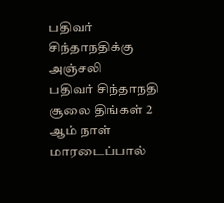பதிவர் சிந்தாநதிக்கு அஞ்சலி
பதிவர் சிந்தாநதி சூலை திங்கள் 2 ஆம் நாள் மாரடைப்பால்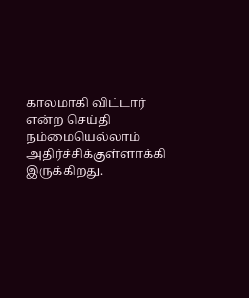காலமாகி விட்டார் என்ற செய்தி நம்மையெல்லாம் அதிர்ச்சிக்குள்ளாக்கி இருக்கிறது.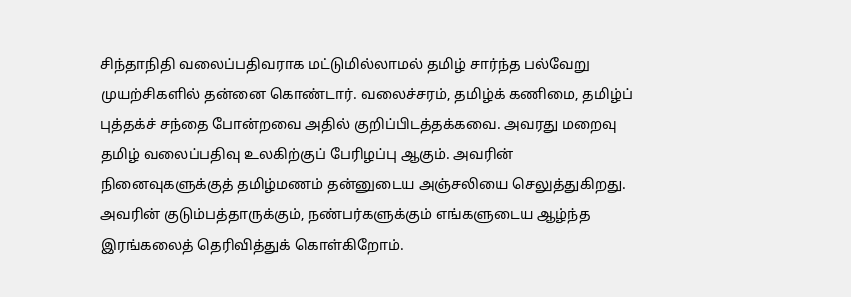சிந்தாநிதி வலைப்பதிவராக மட்டுமில்லாமல் தமிழ் சார்ந்த பல்வேறு முயற்சிகளில் தன்னை கொண்டார். வலைச்சரம், தமிழ்க் கணிமை, தமிழ்ப் புத்தக்ச் சந்தை போன்றவை அதில் குறிப்பிடத்தக்கவை. அவரது மறைவு தமிழ் வலைப்பதிவு உலகிற்குப் பேரிழப்பு ஆகும். அவரின் நினைவுகளுக்குத் தமிழ்மணம் தன்னுடைய அஞ்சலியை செலுத்துகிறது. அவரின் குடும்பத்தாருக்கும், நண்பர்களுக்கும் எங்களுடைய ஆழ்ந்த இரங்கலைத் தெரிவித்துக் கொள்கிறோம்.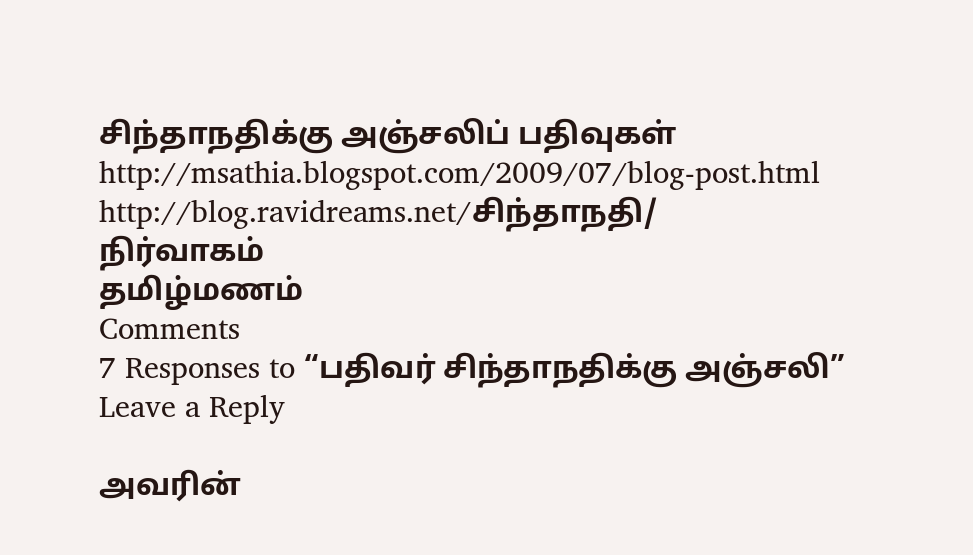சிந்தாநதிக்கு அஞ்சலிப் பதிவுகள்
http://msathia.blogspot.com/2009/07/blog-post.html
http://blog.ravidreams.net/சிந்தாநதி/
நிர்வாகம்
தமிழ்மணம்
Comments
7 Responses to “பதிவர் சிந்தாநதிக்கு அஞ்சலி”
Leave a Reply

அவரின்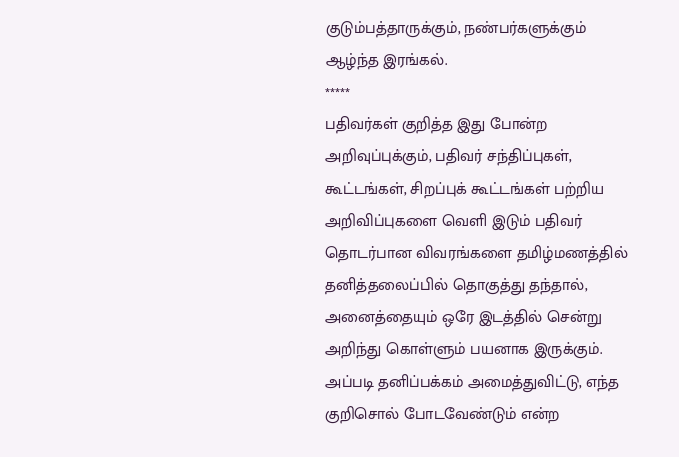குடும்பத்தாருக்கும், நண்பர்களுக்கும் ஆழ்ந்த இரங்கல்.
*****
பதிவர்கள் குறித்த இது போன்ற அறிவுப்புக்கும், பதிவர் சந்திப்புகள், கூட்டங்கள், சிறப்புக் கூட்டங்கள் பற்றிய அறிவிப்புகளை வெளி இடும் பதிவர் தொடர்பான விவரங்களை தமிழ்மணத்தில் தனித்தலைப்பில் தொகுத்து தந்தால், அனைத்தையும் ஒரே இடத்தில் சென்று அறிந்து கொள்ளும் பயனாக இருக்கும். அப்படி தனிப்பக்கம் அமைத்துவிட்டு, எந்த குறிசொல் போடவேண்டும் என்ற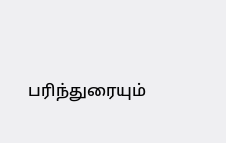பரிந்துரையும்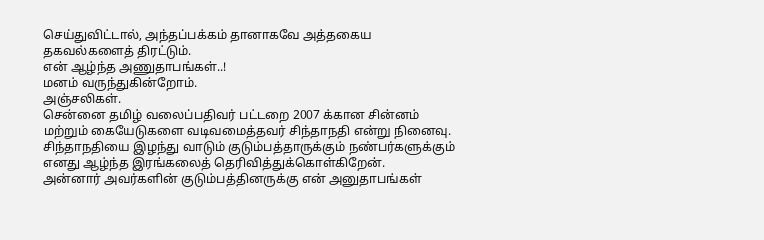செய்துவிட்டால், அந்தப்பக்கம் தானாகவே அத்தகைய தகவல்களைத் திரட்டும்.
என் ஆழ்ந்த அணுதாபங்கள்..!
மனம் வருந்துகின்றோம்.
அஞ்சலிகள்.
சென்னை தமிழ் வலைப்பதிவர் பட்டறை 2007 க்கான சின்னம் மற்றும் கையேடுகளை வடிவமைத்தவர் சிந்தாநதி என்று நினைவு.
சிந்தாநதியை இழந்து வாடும் குடும்பத்தாருக்கும் நண்பர்களுக்கும் எனது ஆழ்ந்த இரங்கலைத் தெரிவித்துக்கொள்கிறேன்.
அன்னார் அவர்களின் குடும்பத்தினருக்கு என் அனுதாபங்கள்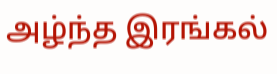அழ்ந்த இரங்கல்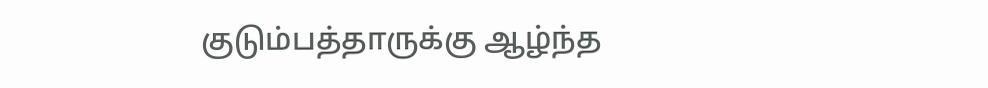குடும்பத்தாருக்கு ஆழ்ந்த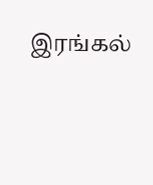இரங்கல்